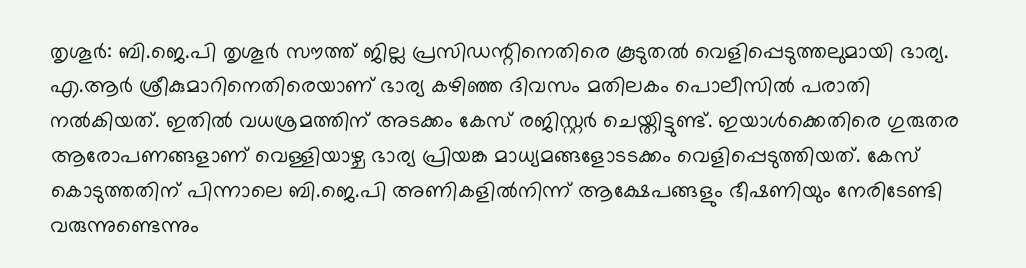തൃശൂർ: ബി.ജെ.പി തൃശൂർ സൗത്ത് ജില്ല പ്രസിഡന്റിനെതിരെ കൂടുതൽ വെളിപ്പെടുത്തലുമായി ഭാര്യ. എ.ആർ ശ്രീകുമാറിനെതിരെയാണ് ഭാര്യ കഴിഞ്ഞ ദിവസം മതിലകം പൊലീസിൽ പരാതി നൽകിയത്. ഇതിൽ വധശ്രമത്തിന് അടക്കം കേസ് രജിസ്റ്റർ ചെയ്തിട്ടുണ്ട്. ഇയാൾക്കെതിരെ ഗുരുതര ആരോപണങ്ങളാണ് വെള്ളിയാഴ്ച ഭാര്യ പ്രിയങ്ക മാധ്യമങ്ങളോടടക്കം വെളിപ്പെടുത്തിയത്. കേസ് കൊടുത്തതിന് പിന്നാലെ ബി.ജെ.പി അണികളിൽനിന്ന് ആക്ഷേപങ്ങളും ഭീഷണിയും നേരിടേണ്ടി വരുന്നുണ്ടെന്നും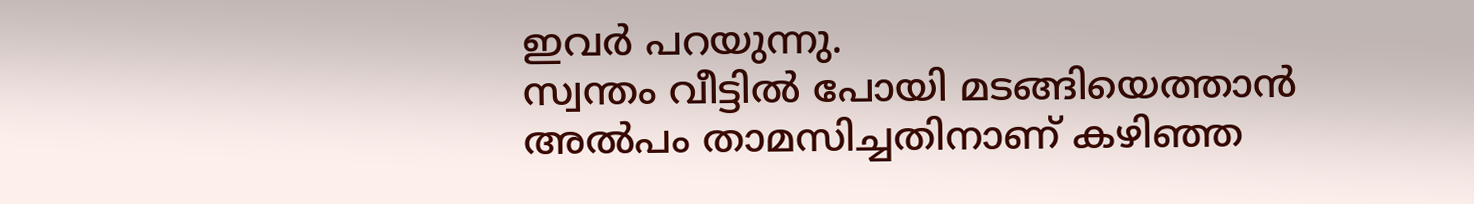ഇവർ പറയുന്നു.
സ്വന്തം വീട്ടിൽ പോയി മടങ്ങിയെത്താൻ അൽപം താമസിച്ചതിനാണ് കഴിഞ്ഞ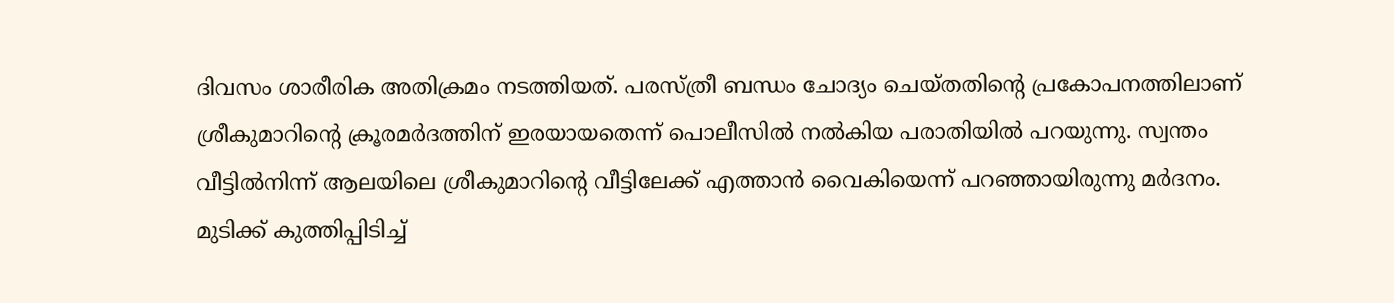ദിവസം ശാരീരിക അതിക്രമം നടത്തിയത്. പരസ്ത്രീ ബന്ധം ചോദ്യം ചെയ്തതിന്റെ പ്രകോപനത്തിലാണ് ശ്രീകുമാറിന്റെ ക്രൂരമർദത്തിന് ഇരയായതെന്ന് പൊലീസിൽ നൽകിയ പരാതിയിൽ പറയുന്നു. സ്വന്തം വീട്ടിൽനിന്ന് ആലയിലെ ശ്രീകുമാറിന്റെ വീട്ടിലേക്ക് എത്താൻ വൈകിയെന്ന് പറഞ്ഞായിരുന്നു മർദനം.
മുടിക്ക് കുത്തിപ്പിടിച്ച്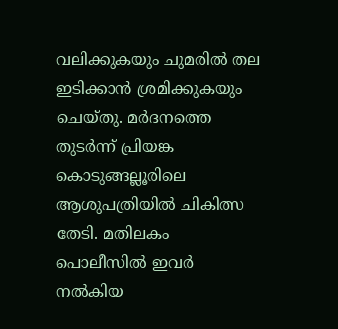വലിക്കുകയും ചുമരിൽ തല ഇടിക്കാൻ ശ്രമിക്കുകയും ചെയ്തു. മർദനത്തെ തുടർന്ന് പ്രിയങ്ക കൊടുങ്ങല്ലൂരിലെ ആശുപത്രിയിൽ ചികിത്സ തേടി. മതിലകം പൊലീസിൽ ഇവർ നൽകിയ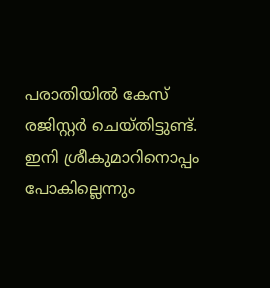പരാതിയിൽ കേസ് രജിസ്റ്റർ ചെയ്തിട്ടുണ്ട്. ഇനി ശ്രീകുമാറിനൊപ്പം പോകില്ലെന്നും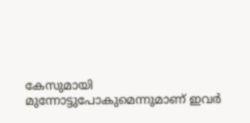കേസുമായി മുന്നോട്ടുപോകുമെന്നുമാണ് ഇവർ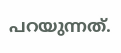പറയുന്നത്.